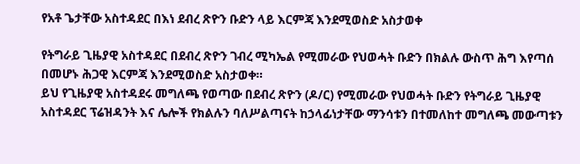የአቶ ጌታቸው አስተዳደር በእነ ደብረ ጽዮን ቡድን ላይ እርምጃ እንደሚወስድ አስታወቀ

የትግራይ ጊዜያዊ አስተዳደር በደብረ ጽዮን ገብረ ሚካኤል የሚመራው የህወሓት ቡድን በክልሉ ውስጥ ሕግ እየጣሰ በመሆኑ ሕጋዊ እርምጃ እንደሚወስድ አስታወቀ።
ይህ የጊዜያዊ አስተዳደሩ መግለጫ የወጣው በደብረ ጽዮን (ዶ/ር) የሚመራው የህወሓት ቡድን የትግራይ ጊዜያዊ አስተዳደር ፕሬዝዳንት እና ሌሎች የክልሉን ባለሥልጣናት ከኃላፊነታቸው ማንሳቱን በተመለከተ መግለጫ መውጣቱን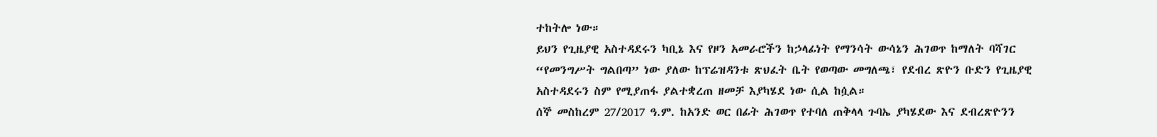ተከትሎ ነው።
ይህን የጊዜያዊ አስተዳደሩን ካቢኔ እና የዞን አመራሮችን ከኃላፊነት የማንሳት ውሳኔን ሕገወጥ ከማለት ባሻገር “የመንግሥት ግልበጣ” ነው ያለው ከፕሬዝዳንቱ ጽህፈት ቤት የወጣው መግለጫ፣ የደብረ ጽዮን ቡድን የጊዜያዊ አስተዳደሩን ስም የሚያጠፋ ያልተቋረጠ ዘመቻ እያካሄደ ነው ሲል ከሷል።
ሰኞ መስከረም 27/2017 ዓ.ም. ከአንድ ወር በፊት ሕገወጥ የተባለ ጠቅላላ ጉባኤ ያካሄደው እና ደብረጽዮንን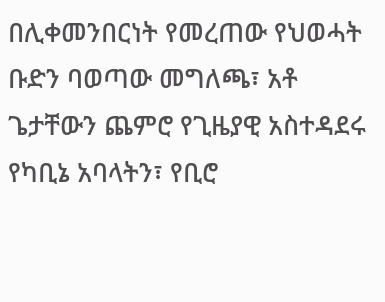በሊቀመንበርነት የመረጠው የህወሓት ቡድን ባወጣው መግለጫ፣ አቶ ጌታቸውን ጨምሮ የጊዜያዊ አስተዳደሩ የካቢኔ አባላትን፣ የቢሮ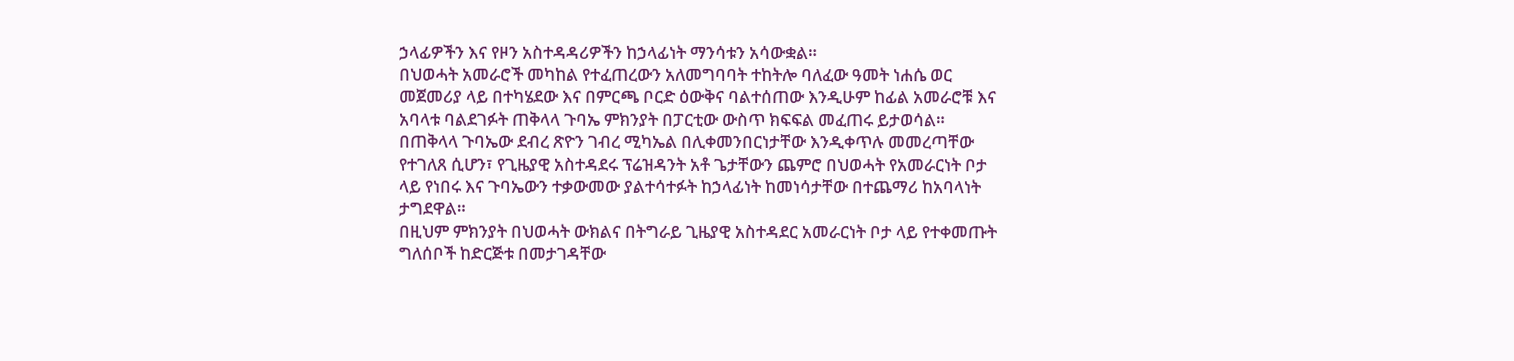ኃላፊዎችን እና የዞን አስተዳዳሪዎችን ከኃላፊነት ማንሳቱን አሳውቋል።
በህወሓት አመራሮች መካከል የተፈጠረውን አለመግባባት ተከትሎ ባለፈው ዓመት ነሐሴ ወር መጀመሪያ ላይ በተካሄደው እና በምርጫ ቦርድ ዕውቅና ባልተሰጠው እንዲሁም ከፊል አመራሮቹ እና አባላቱ ባልደገፉት ጠቅላላ ጉባኤ ምክንያት በፓርቲው ውስጥ ክፍፍል መፈጠሩ ይታወሳል።
በጠቅላላ ጉባኤው ደብረ ጽዮን ገብረ ሚካኤል በሊቀመንበርነታቸው እንዲቀጥሉ መመረጣቸው የተገለጸ ሲሆን፣ የጊዜያዊ አስተዳደሩ ፕሬዝዳንት አቶ ጌታቸውን ጨምሮ በህወሓት የአመራርነት ቦታ ላይ የነበሩ እና ጉባኤውን ተቃውመው ያልተሳተፉት ከኃላፊነት ከመነሳታቸው በተጨማሪ ከአባላነት ታግደዋል።
በዚህም ምክንያት በህወሓት ውክልና በትግራይ ጊዜያዊ አስተዳደር አመራርነት ቦታ ላይ የተቀመጡት ግለሰቦች ከድርጅቱ በመታገዳቸው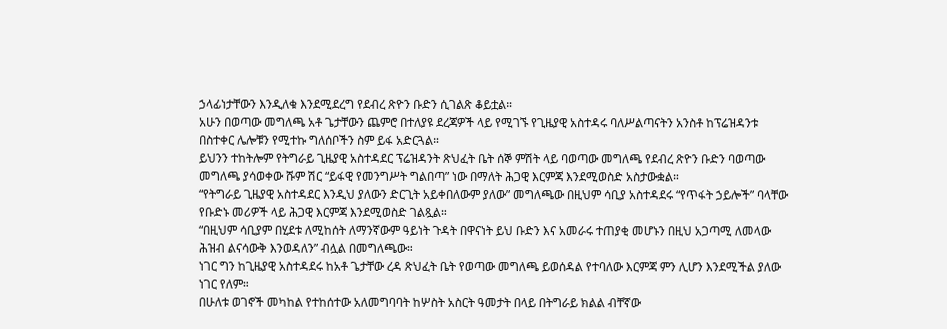ኃላፊነታቸውን እንዲለቁ እንደሚደረግ የደብረ ጽዮን ቡድን ሲገልጽ ቆይቷል።
አሁን በወጣው መግለጫ አቶ ጌታቸውን ጨምሮ በተለያዩ ደረጃዎች ላይ የሚገኙ የጊዜያዊ አስተዳሩ ባለሥልጣናትን አንስቶ ከፕሬዝዳንቱ በስተቀር ሌሎቹን የሚተኩ ግለሰቦችን ስም ይፋ አድርጓል።
ይህንን ተከትሎም የትግራይ ጊዜያዊ አስተዳደር ፕሬዝዳንት ጽህፈት ቤት ሰኞ ምሽት ላይ ባወጣው መግለጫ የደብረ ጽዮን ቡድን ባወጣው መግለጫ ያሳወቀው ሹም ሽር “ይፋዊ የመንግሥት ግልበጣ” ነው በማለት ሕጋዊ እርምጃ እንደሚወስድ አስታውቋል።
“የትግራይ ጊዜያዊ አስተዳደር እንዲህ ያለውን ድርጊት አይቀበለውም ያለው” መግለጫው በዚህም ሳቢያ አስተዳደሩ “የጥፋት ኃይሎች” ባላቸው የቡድኑ መሪዎች ላይ ሕጋዊ እርምጃ እንደሚወስድ ገልጿል።
“በዚህም ሳቢያም በሂደቱ ለሚከሰት ለማንኛውም ዓይነት ጉዳት በዋናነት ይህ ቡድን እና አመራሩ ተጠያቂ መሆኑን በዚህ አጋጣሚ ለመላው ሕዝብ ልናሳውቅ እንወዳለን” ብሏል በመግለጫው።
ነገር ግን ከጊዜያዊ አስተዳደሩ ከአቶ ጌታቸው ረዳ ጽህፈት ቤት የወጣው መግለጫ ይወሰዳል የተባለው እርምጃ ምን ሊሆን እንደሚችል ያለው ነገር የለም።
በሁለቱ ወገኖች መካከል የተከሰተው አለመግባባት ከሦስት አስርት ዓመታት በላይ በትግራይ ክልል ብቸኛው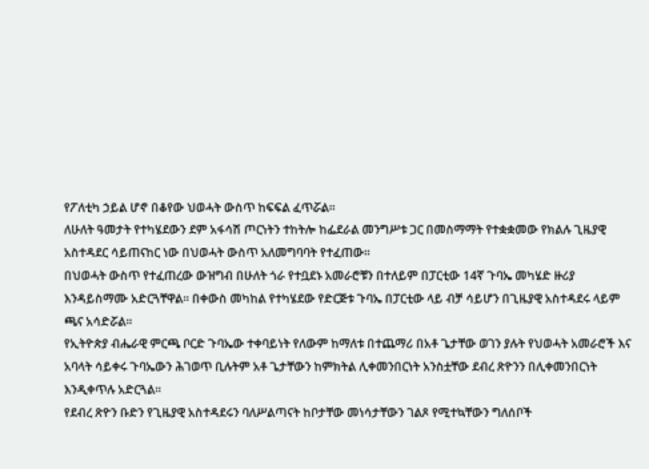የፖለቲካ ኃይል ሆኖ በቆየው ህወሓት ውስጥ ከፍፍል ፈጥሯል።
ለሁለት ዓመታት የተካሄደውን ደም አፋሳሽ ጦርነትን ተከትሎ ከፌደራል መንግሥቱ ጋር በመስማማት የተቋቋመው የክልሉ ጊዜያዊ አስተዳደር ሳይጠናከር ነው በህወሓት ውስጥ አለመግባባት የተፈጠው።
በህወሓት ውስጥ የተፈጠረው ውዝግብ በሁለት ጎራ የተቧደኑ አመራሮቹን በተለይም በፓርቲው 14ኛ ጉባኤ መካሄድ ዙሪያ እንዳይስማሙ አድርጓቸዋል። በቀውስ መካከል የተካሄደው የድርጅቱ ጉባኤ በፓርቲው ላይ ብቻ ሳይሆን በጊዜያዊ አስተዳደሩ ላይም ጫና አሳድሯል።
የኢትዮጵያ ብሔራዊ ምርጫ ቦርድ ጉባኤው ተቀባይነት የለውም ከማለቱ በተጨማሪ በአቶ ጌታቸው ወገን ያሉት የህወሓት አመራሮች እና አባላት ሳይቀሩ ጉባኤውን ሕገወጥ ቢሉትም አቶ ጌታቸውን ከምክትል ሊቀመንበርነት አንስቷቸው ደብረ ጽዮንን በሊቀመንበርነት እንዲቀጥሉ አድርጓል።
የደብረ ጽዮን ቡድን የጊዜያዊ አስተዳደሩን ባለሥልጣናት ከቦታቸው መነሳታቸውን ገልጾ የሚተኳቸውን ግለሰቦች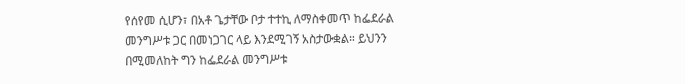የሰየመ ሲሆን፣ በአቶ ጌታቸው ቦታ ተተኪ ለማስቀመጥ ከፌደራል መንግሥቱ ጋር በመነጋገር ላይ እንደሚገኝ አስታውቋል። ይህንን በሚመለከት ግን ከፌደራል መንግሥቱ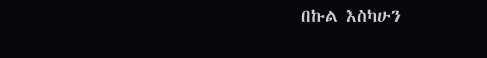በኩል እስካሁን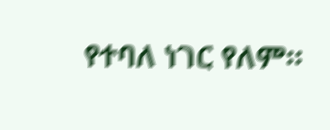የተባለ ነገር የለም።